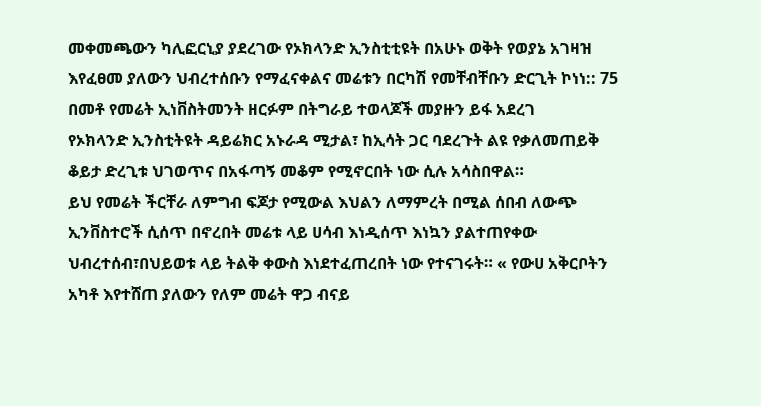መቀመጫውን ካሊፎርኒያ ያደረገው የኦክላንድ ኢንስቲቲዩት በአሁኑ ወቅት የወያኔ አገዛዝ እየፈፀመ ያለውን ህብረተሰቡን የማፈናቀልና መሬቱን በርካሽ የመቸብቸቡን ድርጊት ኮነነ:: 75 በመቶ የመሬት ኢነቨስትመንት ዘርፉም በትግራይ ተወላጆች መያዙን ይፋ አደረገ
የኦክላንድ ኢንስቲትዩት ዳይሬክር አኑራዳ ሚታል፣ ከኢሳት ጋር ባደረጉት ልዩ የቃለመጠይቅ ቆይታ ድረጊቱ ህገወጥና በአፋጣኝ መቆም የሚኖርበት ነው ሲሉ አሳስበዋል።
ይህ የመሬት ችርቸራ ለምግብ ፍጆታ የሚውል እህልን ለማምረት በሚል ሰበብ ለውጭ ኢንቨስተሮች ሲሰጥ በኖረበት መሬቱ ላይ ሀሳብ እነዲሰጥ እነኳን ያልተጠየቀው ህብረተሰብ፣በህይወቱ ላይ ትልቅ ቀውስ እነደተፈጠረበት ነው የተናገሩት። « የውሀ አቅርቦትን አካቶ እየተሸጠ ያለውን የለም መሬት ዋጋ ብናይ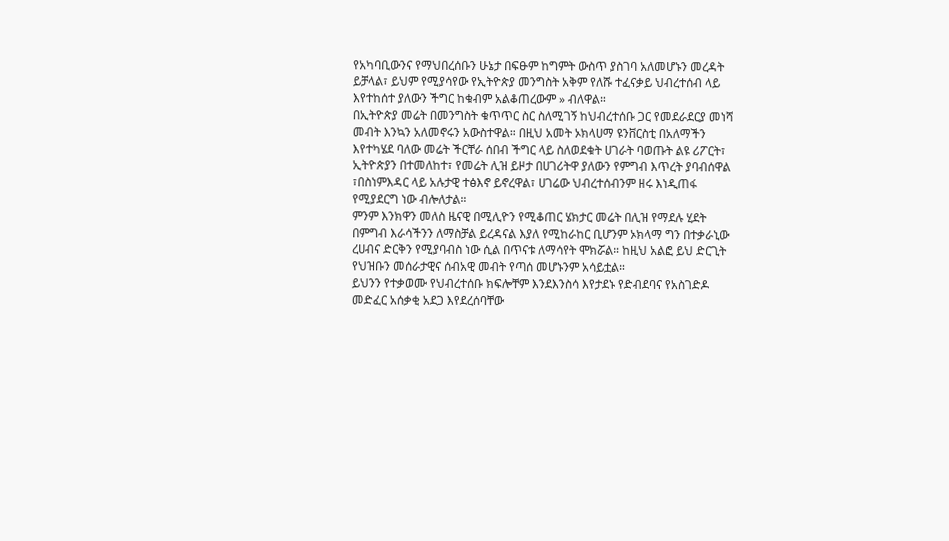የአካባቢውንና የማህበረሰቡን ሁኔታ በፍፁም ከግምት ውስጥ ያስገባ አለመሆኑን መረዳት ይቻላል፣ ይህም የሚያሳየው የኢትዮጵያ መንግስት አቅም የለሹ ተፈናቃይ ህብረተሰብ ላይ እየተከሰተ ያለውን ችግር ከቁብም አልቆጠረውም » ብለዋል።
በኢትዮጵያ መሬት በመንግስት ቁጥጥር ስር ስለሚገኝ ከህብረተሰቡ ጋር የመደራደርያ መነሻ መብት እንኳን አለመኖሩን አውስተዋል። በዚህ አመት ኦክላሀማ ዩንቨርስቲ በአለማችን እየተካሄደ ባለው መሬት ችርቸራ ሰበብ ችግር ላይ ስለወደቁት ሀገራት ባወጡት ልዩ ሪፖርት፣ ኢትዮጵያን በተመለከተ፣ የመሬት ሊዝ ይዞታ በሀገሪትዋ ያለውን የምግብ እጥረት ያባብሰዋል ፣በስነምእዳር ላይ አሉታዊ ተፅእኖ ይኖረዋል፣ ሀገሬው ህብረተሰብንም ዘሩ እነዲጠፋ የሚያደርግ ነው ብሎለታል።
ምንም እንክዋን መለስ ዜናዊ በሚሊዮን የሚቆጠር ሄክታር መሬት በሊዝ የማደሉ ሂደት በምግብ እራሳችንን ለማስቻል ይረዳናል እያለ የሚከራከር ቢሆንም ኦክላማ ግን በተቃራኒው ረሀብና ድርቅን የሚያባብስ ነው ሲል በጥናቱ ለማሳየት ሞክሯል። ከዚህ አልፎ ይህ ድርጊት የህዝቡን መሰራታዊና ሰብአዊ መብት የጣሰ መሆኑንም አሳይቷል።
ይህንን የተቃወሙ የህብረተሰቡ ክፍሎቸም እንደእንስሳ እየታደኑ የድብደባና የአስገድዶ መድፈር አሰቃቂ አደጋ እየደረሰባቸው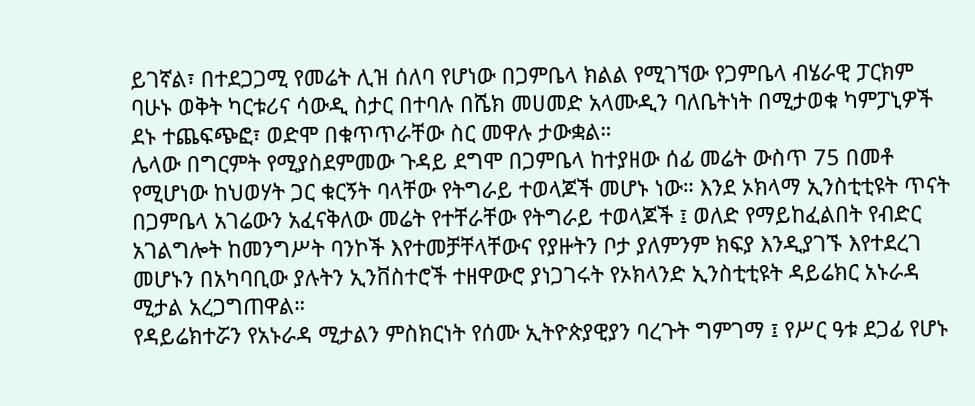ይገኛል፣ በተደጋጋሚ የመሬት ሊዝ ሰለባ የሆነው በጋምቤላ ክልል የሚገኘው የጋምቤላ ብሄራዊ ፓርክም ባሁኑ ወቅት ካርቱሪና ሳውዲ ስታር በተባሉ በሼክ መሀመድ አላሙዲን ባለቤትነት በሚታወቁ ካምፓኒዎች ደኑ ተጨፍጭፎ፣ ወድሞ በቁጥጥራቸው ስር መዋሉ ታውቋል።
ሌላው በግርምት የሚያስደምመው ጉዳይ ደግሞ በጋምቤላ ከተያዘው ሰፊ መሬት ውስጥ 75 በመቶ የሚሆነው ከህወሃት ጋር ቁርኝት ባላቸው የትግራይ ተወላጆች መሆኑ ነው። እንደ ኦክላማ ኢንስቲቲዩት ጥናት በጋምቤላ አገሬውን አፈናቅለው መሬት የተቸራቸው የትግራይ ተወላጆች ፤ ወለድ የማይከፈልበት የብድር አገልግሎት ከመንግሥት ባንኮች እየተመቻቸላቸውና የያዙትን ቦታ ያለምንም ክፍያ እንዲያገኙ እየተደረገ መሆኑን በአካባቢው ያሉትን ኢንቨስተሮች ተዘዋውሮ ያነጋገሩት የኦክላንድ ኢንስቲቲዩት ዳይሬክር አኑራዳ ሚታል አረጋግጠዋል።
የዳይሬክተሯን የአኑራዳ ሚታልን ምስክርነት የሰሙ ኢትዮጵያዊያን ባረጉት ግምገማ ፤ የሥር ዓቱ ደጋፊ የሆኑ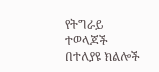የትግራይ ተወላጆች በተለያዩ ክልሎች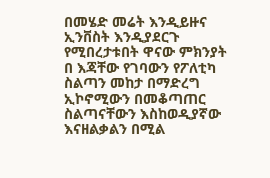በመሄድ መሬት እንዲይዙና ኢንቨስት እንዲያደርጉ የሚበረታቱበት ዋናው ምክንያት በ እጃቸው የገባውን የፖለቲካ ስልጣን መከታ በማድረግ ኢኮኖሚውን በመቆጣጠር ስልጣናቸውን እስከወዲያኛው እናዘልቃልን በሚል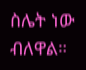ስሌት ነው ብለዋል።